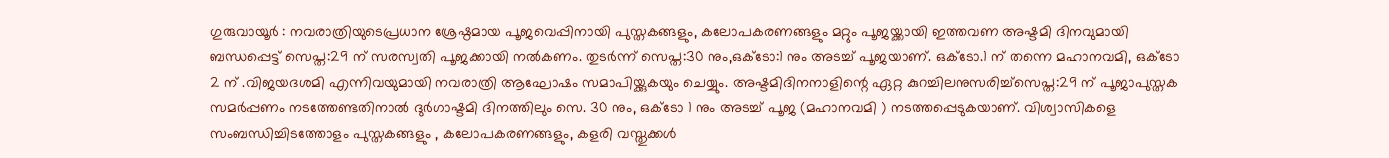ഗുരുവായൂർ : നവരാത്രിയുടെപ്രധാന ശ്രേഷ്ഠമായ പൂജവെപ്പിനായി പുസ്തകങ്ങളും, കലോപകരണങ്ങളും മറ്റും പൂജയ്ക്കായി ഇത്തവണ അഷ്ടമി ദിനവുമായി ബന്ധപ്പെട്ട് സെപ്ത:29 ന് സരസ്വതി പൂജക്കായി നൽകണം. തുടർന്ന് സെപ്ത:30 നും,ഒക്ടോ:1 നും അടച്ച് പൂജയാണ്. ഒക്ടോ.1 ന് തന്നെ മഹാനവമി, ഒക്ടോ 2 ന് .വിജയദശമി എന്നിവയുമായി നവരാത്രി ആഘോഷം സമാപിയ്ക്കുകയും ചെയ്യും. അഷ്ടമിദിനനാളിന്റെ ഏറ്റ കുറച്ചിലനുസരിച്ച്സെപ്ത:29 ന് പൂജാപുസ്തക സമർപ്പണം നടത്തേണ്ടതിനാൽ ദുർഗാഷ്ടമി ദിനത്തിലും സെ. 30 നും, ഒക്ടോ 1 നും അടച്ച് പൂജ (മഹാനവമി ) നടത്തപ്പെടുകയാണ്. വിശ്വാസികളെ സംബന്ധിച്ചിടത്തോളം പുസ്തകങ്ങളും , കലോപകരണങ്ങളും, കളരി വസ്തുക്കൾ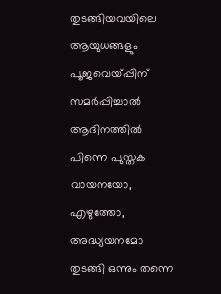തുടങ്ങിയവയിലെ ആയുധങ്ങളും പൂജവെയ്പ്പിന് സമർപ്പിച്ചാൽ ആദിനത്തിൽ പിന്നെ പുസ്തക വായനയോ, എഴുത്തോ, അദ്ധ്യയനമോ തുടങ്ങി ഒന്നും തന്നെ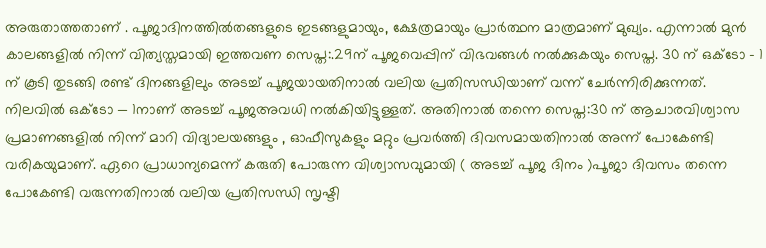അരുതാത്തതാണ് . പൂജാദിനത്തിൽതങ്ങളുടെ ഇടങ്ങളുമായും, ക്ഷേത്രമായും പ്രാർത്ഥന മാത്രമാണ് മുഖ്യം. എന്നാൽ മുൻ കാലങ്ങളിൽ നിന്ന് വിത്യസ്തമായി ഇത്തവണ സെപ്ത:.29ന് പൂജവെപ്പിന് വിഭവങ്ങൾ നൽക്കുകയും സെപ്ത. 30 ന് ഒക്ടോ – 1 ന് കൂടി തുടങ്ങി രണ്ട് ദിനങ്ങളിലും അടച്ച് പൂജയായതിനാൽ വലിയ പ്രതിസന്ധിയാണ് വന്ന് ചേർന്നിരിക്കുന്നത്.
നിലവിൽ ഒക്ടോ — 1നാണ് അടച്ച് പൂജഅവധി നൽകിയിട്ടുള്ളത്. അതിനാൽ തന്നെ സെപ്ത:30 ന് ആചാരവിശ്വാസ പ്രമാണങ്ങളിൽ നിന്ന് മാറി വിദ്യാലയങ്ങളും , ഓഫീസുകളും മറ്റും പ്രവർത്തി ദിവസമായതിനാൽ അന്ന് പോകേണ്ടി വരികയുമാണ്. ഏറെ പ്രാധാന്യമെന്ന് കരുതി പോരുന്ന വിശ്വാസവുമായി ( അടച്ച് പൂജ ദിനം )പൂജാ ദിവസം തന്നെ പോകേണ്ടി വരുന്നതിനാൽ വലിയ പ്രതിസന്ധി സൃഷ്ടി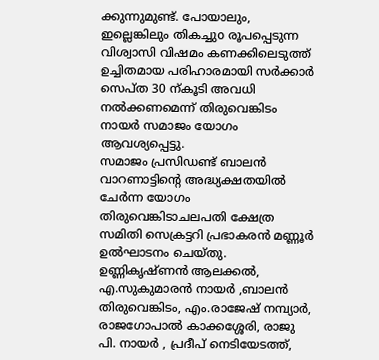ക്കുന്നുമുണ്ട്. പോയാലും, ഇല്ലെങ്കിലും തികച്ചുo രൂപപ്പെടുന്ന വിശ്വാസി വിഷമം കണക്കിലെടുത്ത് ഉച്ചിതമായ പരിഹാരമായി സർക്കാർ സെപ്ത 30 ന്കൂടി അവധി നൽക്കണമെന്ന് തിരുവെങ്കിടം നായർ സമാജം യോഗം ആവശ്യപ്പെട്ടു.
സമാജം പ്രസിഡണ്ട് ബാലൻ വാറണാട്ടിന്റെ അദ്ധ്യക്ഷതയിൽ ചേർന്ന യോഗം തിരുവെങ്കിടാചലപതി ക്ഷേത്ര സമിതി സെക്രട്ടറി പ്രഭാകരൻ മണ്ണൂർ ഉൽഘാടനം ചെയ്തു. ഉണ്ണികൃഷ്ണൻ ആലക്കൽ, എ.സുകുമാരൻ നായർ ,ബാലൻ തിരുവെങ്കിടം, എം.രാജേഷ് നമ്പ്യാർ, രാജഗോപാൽ കാക്കശ്ശേരി, രാജു പി. നായർ , പ്രദീപ് നെടിയേടത്ത്,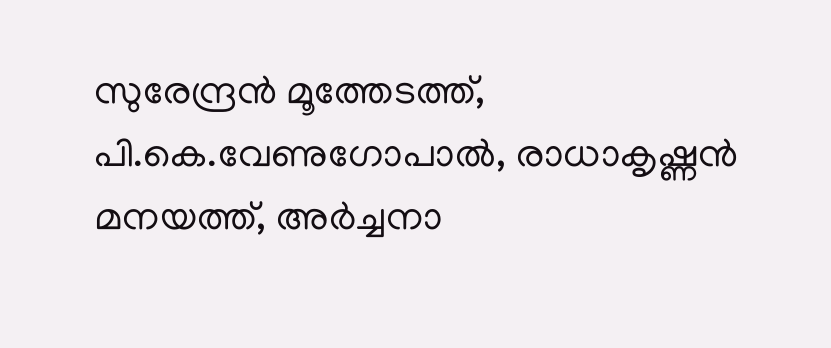സുരേന്ദ്രൻ മൂത്തേടത്ത്, പി.കെ.വേണുഗോപാൽ, രാധാകൃഷ്ണൻ മനയത്ത്, അർച്ചനാ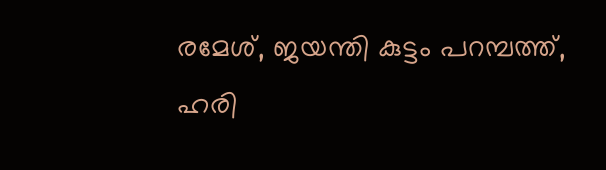രമേശ്, ജയന്തി കുട്ടം പറമ്പത്ത്, ഹരി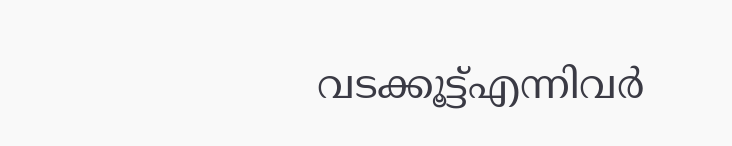വടക്കൂട്ട്എന്നിവർ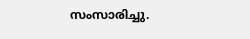സംസാരിച്ചു.